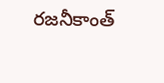రజనీకాంత్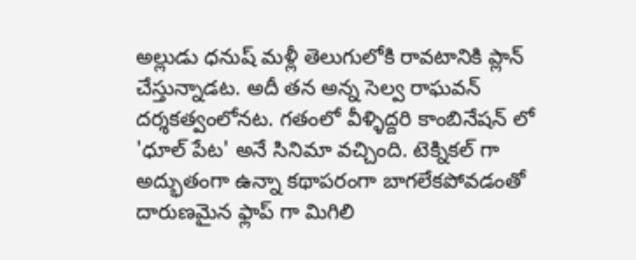అల్లుడు ధనుష్ మళ్లీ తెలుగులోకి రావటానికి ప్లాన్ చేస్తున్నాడట. అదీ తన అన్న సెల్వ రాఘవన్ దర్శకత్వంలోనట. గతంలో వీళ్ళిద్దరి కాంబినేషన్ లో 'ధూల్ పేట' అనే సినిమా వచ్చింది. టెక్నికల్ గా అద్భుతంగా ఉన్నా కథాపరంగా బాగలేకపోవడంతో దారుణమైన ఫ్లాప్ గా మిగిలి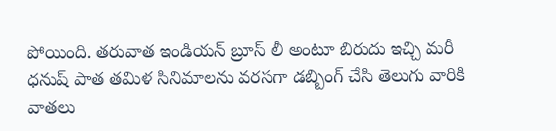పోయింది. తరువాత ఇండియన్ బ్రూస్ లీ అంటూ బిరుదు ఇచ్చి మరీ ధనుష్ పాత తమిళ సినిమాలను వరసగా డబ్బింగ్ చేసి తెలుగు వారికి వాతలు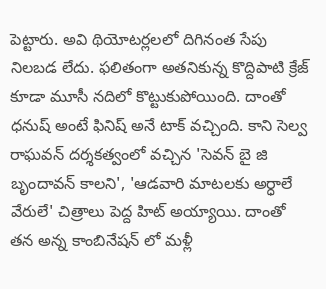పెట్టారు. అవి థియోటర్లలలో దిగినంత సేపు నిలబడ లేదు. ఫలితంగా అతనికున్న కొద్దిపాటి క్రేజ్ కూడా మూసీ నదిలో కొట్టుకుపోయింది. దాంతో ధనుష్ అంటే ఫినిష్ అనే టాక్ వచ్చింది. కాని సెల్వ రాఘవన్ దర్శకత్వంలో వచ్చిన 'సెవన్ బై జి బృందావన్ కాలని', 'ఆడవారి మాటలకు అర్ధాలే వేరులే' చిత్రాలు పెద్ద హిట్ అయ్యాయి. దాంతో తన అన్న కాంబినేషన్ లో మళ్లీ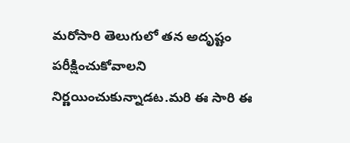మరోసారి తెలుగులో తన అదృష్టం పరీక్షించుకోవాలని నిర్ణయించుకున్నాడట.మరి ఈ సారి ఈ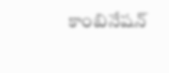కాంబినేషన్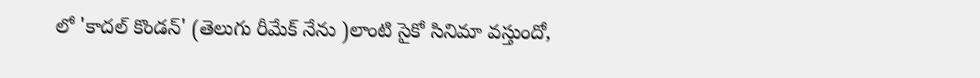లో 'కాదల్ కొండన్' (తెలుగు రీమేక్ నేను )లాంటి సైకో సినిమా వస్తుందో,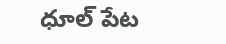ధూల్ పేట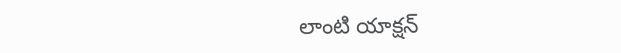లాంటి యాక్షన్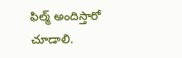ఫిల్మ్ అందిస్తారో చూడాలి.